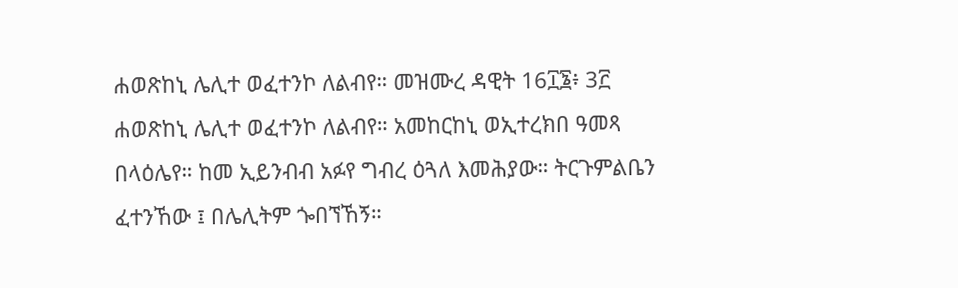ሐወጽከኒ ሌሊተ ወፈተንኮ ለልብየ። መዝሙረ ዳዊት 16፲፮፥ 3፫ ሐወጽከኒ ሌሊተ ወፈተንኮ ለልብየ። አመከርከኒ ወኢተረክበ ዓመጻ በላዕሌየ። ከመ ኢይንብብ አፉየ ግብረ ዕጓለ እመሕያው። ትርጉምልቤን ፈተንኸው ፤ በሌሊትም ጐበኘኸኝ።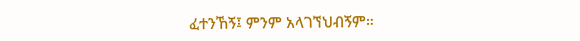ፈተንኸኝ፤ ምንም አላገኘህብኝም።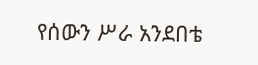የሰውን ሥራ አንደበቴ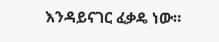እንዳይናገር ፈቃዴ ነው።